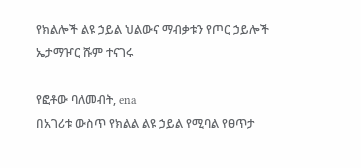የክልሎች ልዩ ኃይል ህልውና ማብቃቱን የጦር ኃይሎች ኤታማዦር ሹም ተናገሩ

የፎቶው ባለመብት, ena
በአገሪቱ ውስጥ የክልል ልዩ ኃይል የሚባል የፀጥታ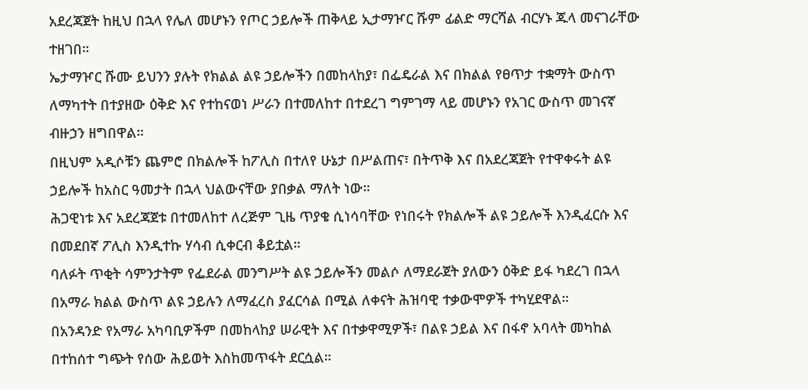አደረጃጀት ከዚህ በኋላ የሌለ መሆኑን የጦር ኃይሎች ጠቅላይ ኢታማዦር ሹም ፊልድ ማርሻል ብርሃኑ ጁላ መናገራቸው ተዘገበ።
ኤታማዦር ሹሙ ይህንን ያሉት የክልል ልዩ ኃይሎችን በመከላከያ፣ በፌዴራል እና በክልል የፀጥታ ተቋማት ውስጥ ለማካተት በተያዘው ዕቅድ እና የተከናወነ ሥራን በተመለከተ በተደረገ ግምገማ ላይ መሆኑን የአገር ውስጥ መገናኛ ብዙኃን ዘግበዋል።
በዚህም አዲሶቹን ጨምሮ በክልሎች ከፖሊስ በተለየ ሁኔታ በሥልጠና፣ በትጥቅ እና በአደረጃጀት የተዋቀሩት ልዩ ኃይሎች ከአስር ዓመታት በኋላ ህልውናቸው ያበቃል ማለት ነው።
ሕጋዊነቱ እና አደረጃጀቱ በተመለከተ ለረጅም ጊዜ ጥያቄ ሲነሳባቸው የነበሩት የክልሎች ልዩ ኃይሎች እንዲፈርሱ እና በመደበኛ ፖሊስ እንዲተኩ ሃሳብ ሲቀርብ ቆይቷል።
ባለፉት ጥቂት ሳምንታትም የፌደራል መንግሥት ልዩ ኃይሎችን መልሶ ለማደራጀት ያለውን ዕቅድ ይፋ ካደረገ በኋላ በአማራ ክልል ውስጥ ልዩ ኃይሉን ለማፈረስ ያፈርሳል በሚል ለቀናት ሕዝባዊ ተቃውሞዎች ተካሂደዋል።
በአንዳንድ የአማራ አካባቢዎችም በመከላከያ ሠራዊት እና በተቃዋሚዎች፣ በልዩ ኃይል እና በፋኖ አባላት መካከል በተከሰተ ግጭት የሰው ሕይወት እስከመጥፋት ደርሷል።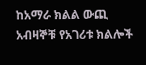ከአማራ ክልል ውጪ አብዛኞቹ የአገሪቱ ክልሎች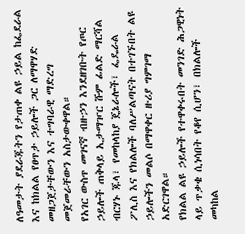ለዓመታት ያደራጁትን የታጠቀ ልዩ ኃይል ከፌደራል እና ከክልል የፀጥታ ኃይሎች ጋር ለማዋሃድ መዘጋጀታቸውን እና ተግባራዊ ማድረግ መጀመራቸውን አስታውቀዋል።
የአገር ውስጥ መገናኛ ብዙኃን እንደዘገቡት የጦር ኃይሎች ጠቅላይ ኢታማዦር ሹም ፊልድ ማርሻል ብርሃኑ ጁላ፣ የመከላከያ ጄኔራሎች፣ ፌዴራል ፖሊስ እና የክልሎች ባለሥልጣናት በተገኙበት ልዩ ኃይሎችን መልሶ በማዋቀር ዙሪያ ግምገማ አድርገዋል።
የክልል ልዩ ኃይሎች የተዋቀሩበት መንገድ ሕጋዊነት ላይ ጥቃቄ ሲነሳበት የቆየ ሲሆን፣ በክልሎች መካከል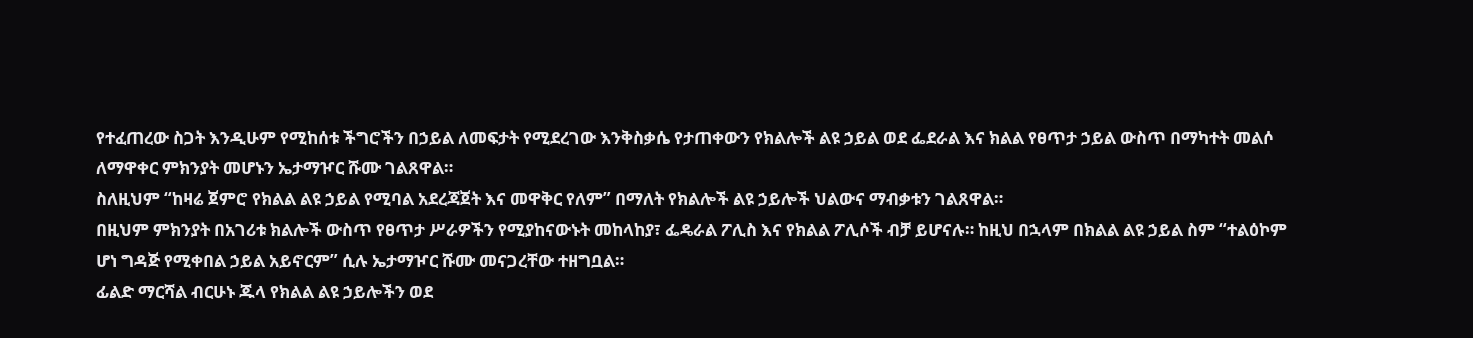የተፈጠረው ስጋት እንዲሁም የሚከሰቱ ችግሮችን በኃይል ለመፍታት የሚደረገው እንቅስቃሴ የታጠቀውን የክልሎች ልዩ ኃይል ወደ ፌደራል እና ክልል የፀጥታ ኃይል ውስጥ በማካተት መልሶ ለማዋቀር ምክንያት መሆኑን ኤታማዦር ሹሙ ገልጸዋል።
ስለዚህም “ከዛሬ ጀምሮ የክልል ልዩ ኃይል የሚባል አደረጃጀት እና መዋቅር የለም” በማለት የክልሎች ልዩ ኃይሎች ህልውና ማብቃቱን ገልጸዋል።
በዚህም ምክንያት በአገሪቱ ክልሎች ውስጥ የፀጥታ ሥራዎችን የሚያከናውኑት መከላከያ፣ ፌዴራል ፖሊስ እና የክልል ፖሊሶች ብቻ ይሆናሉ። ከዚህ በኋላም በክልል ልዩ ኃይል ስም “ተልዕኮም ሆነ ግዳጅ የሚቀበል ኃይል አይኖርም” ሲሉ ኤታማዦር ሹሙ መናጋረቸው ተዘግቧል።
ፊልድ ማርሻል ብርሁኑ ጁላ የክልል ልዩ ኃይሎችን ወደ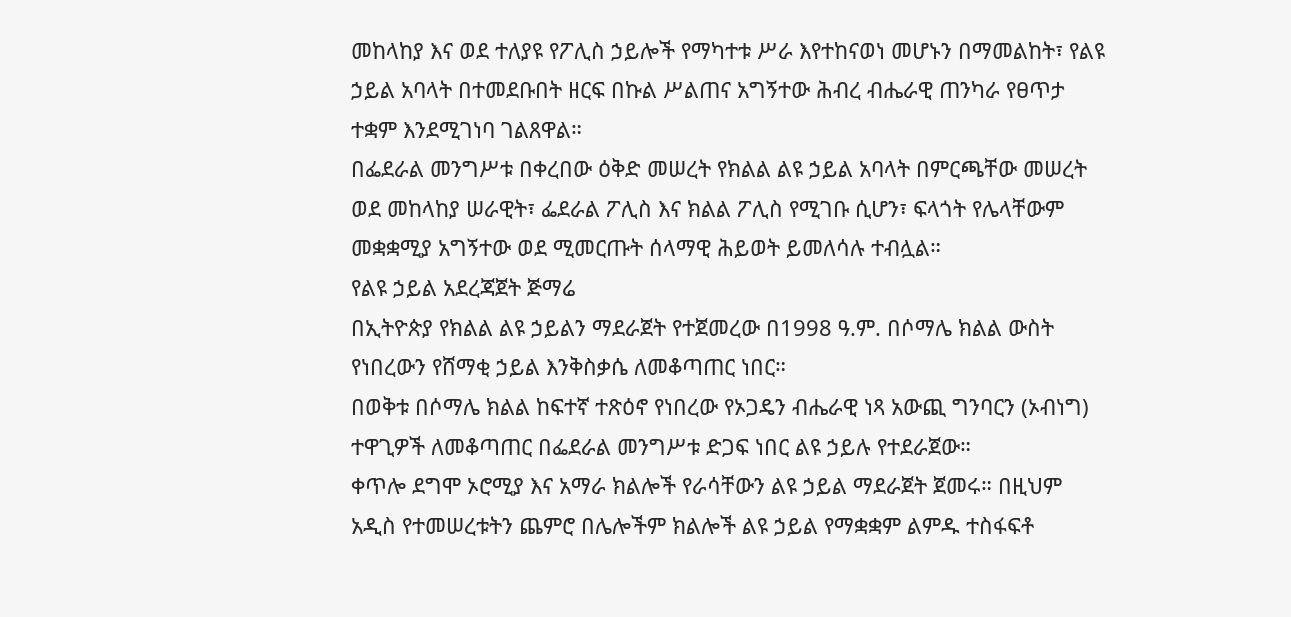መከላከያ እና ወደ ተለያዩ የፖሊስ ኃይሎች የማካተቱ ሥራ እየተከናወነ መሆኑን በማመልከት፣ የልዩ ኃይል አባላት በተመደቡበት ዘርፍ በኩል ሥልጠና አግኝተው ሕብረ ብሔራዊ ጠንካራ የፀጥታ ተቋም እንደሚገነባ ገልጸዋል።
በፌደራል መንግሥቱ በቀረበው ዕቅድ መሠረት የክልል ልዩ ኃይል አባላት በምርጫቸው መሠረት ወደ መከላከያ ሠራዊት፣ ፌደራል ፖሊስ እና ክልል ፖሊስ የሚገቡ ሲሆን፣ ፍላጎት የሌላቸውም መቋቋሚያ አግኝተው ወደ ሚመርጡት ሰላማዊ ሕይወት ይመለሳሉ ተብሏል።
የልዩ ኃይል አደረጃጀት ጅማሬ
በኢትዮጵያ የክልል ልዩ ኃይልን ማደራጀት የተጀመረው በ1998 ዓ.ም. በሶማሌ ክልል ውስት የነበረውን የሸማቂ ኃይል እንቅስቃሴ ለመቆጣጠር ነበር።
በወቅቱ በሶማሌ ክልል ከፍተኛ ተጽዕኖ የነበረው የኦጋዴን ብሔራዊ ነጻ አውጪ ግንባርን (ኦብነግ) ተዋጊዎች ለመቆጣጠር በፌደራል መንግሥቱ ድጋፍ ነበር ልዩ ኃይሉ የተደራጀው።
ቀጥሎ ደግሞ ኦሮሚያ እና አማራ ክልሎች የራሳቸውን ልዩ ኃይል ማደራጀት ጀመሩ። በዚህም አዲስ የተመሠረቱትን ጨምሮ በሌሎችም ክልሎች ልዩ ኃይል የማቋቋም ልምዱ ተስፋፍቶ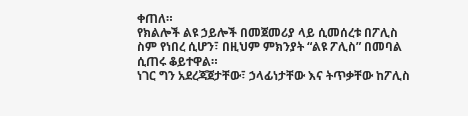ቀጠለ።
የክልሎች ልዩ ኃይሎች በመጀመሪያ ላይ ሲመሰረቱ በፖሊስ ስም የነበረ ሲሆን፣ በዚህም ምክንያት “ልዩ ፖሊስ” በመባል ሲጠሩ ቆይተዋል።
ነገር ግን አደረጃጀታቸው፣ ኃላፊነታቸው እና ትጥቃቸው ከፖሊስ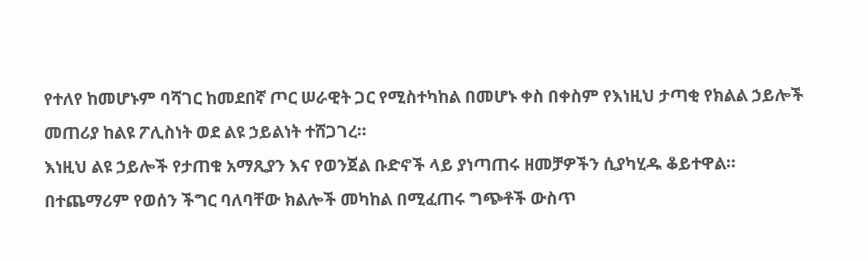የተለየ ከመሆኑም ባሻገር ከመደበኛ ጦር ሠራዊት ጋር የሚስተካከል በመሆኑ ቀስ በቀስም የእነዚህ ታጣቂ የክልል ኃይሎች መጠሪያ ከልዩ ፖሊስነት ወደ ልዩ ኃይልነት ተሸጋገረ።
እነዚህ ልዩ ኃይሎች የታጠቁ አማጺያን እና የወንጀል ቡድኖች ላይ ያነጣጠሩ ዘመቻዎችን ሲያካሂዱ ቆይተዋል።
በተጨማሪም የወሰን ችግር ባለባቸው ክልሎች መካከል በሚፈጠሩ ግጭቶች ውስጥ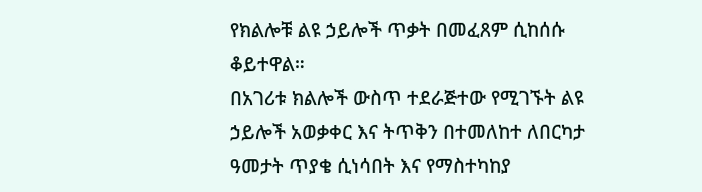የክልሎቹ ልዩ ኃይሎች ጥቃት በመፈጸም ሲከሰሱ ቆይተዋል።
በአገሪቱ ክልሎች ውስጥ ተደራጅተው የሚገኙት ልዩ ኃይሎች አወቃቀር እና ትጥቅን በተመለከተ ለበርካታ ዓመታት ጥያቄ ሲነሳበት እና የማስተካከያ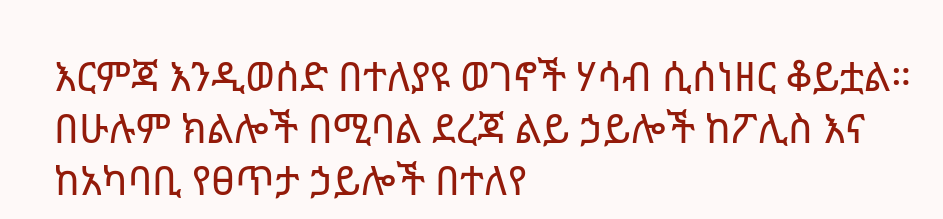እርምጃ እንዲወሰድ በተለያዩ ወገኖች ሃሳብ ሲሰነዘር ቆይቷል።
በሁሉም ክልሎች በሚባል ደረጃ ልይ ኃይሎች ከፖሊስ እና ከአካባቢ የፀጥታ ኃይሎች በተለየ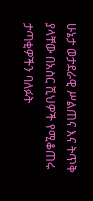ሁኔታ ወታደራዊ ሥልጠና እና ትጥቅ ያላቸው በአስር ሺህዎች የሚቆጠሩ ታጣቂዎችን ባለፉት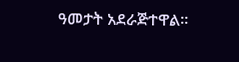ዓመታት አደራጅተዋል።